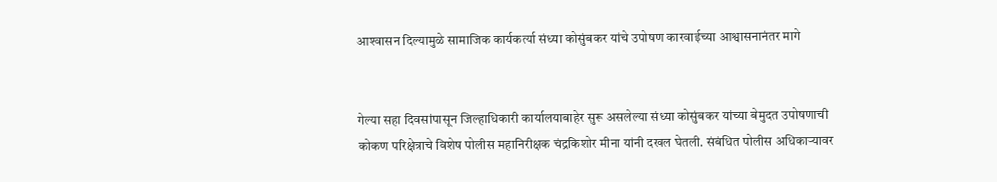आश्‍वासन दिल्यामुळे सामाजिक कार्यकर्त्या संध्या कोसुंबकर यांचे उपोषण कारवाईच्या आश्वासनानंतर मागे


गेल्या सहा दिवसांपासून जिल्हाधिकारी कार्यालयाबाहेर सुरू असलेल्या संध्या कोसुंबकर यांच्या बेमुदत उपोषणाची कोकण परिक्षेत्राचे विशेष पोलीस महानिरीक्षक चंद्रकिशोर मीना यांनी दखल घेतली. संबंधित पोलीस अधिकार्‍यावर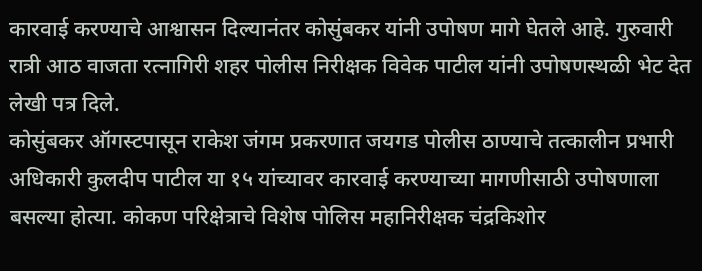कारवाई करण्याचे आश्वासन दिल्यानंतर कोसुंबकर यांनी उपोषण मागे घेतले आहे. गुरुवारी रात्री आठ वाजता रत्नागिरी शहर पोलीस निरीक्षक विवेक पाटील यांनी उपोषणस्थळी भेट देत लेखी पत्र दिले.
कोसुंबकर ऑगस्टपासून राकेश जंगम प्रकरणात जयगड पोलीस ठाण्याचे तत्कालीन प्रभारी अधिकारी कुलदीप पाटील या १५ यांच्यावर कारवाई करण्याच्या मागणीसाठी उपोषणाला बसल्या होत्या. कोकण परिक्षेत्राचे विशेष पोलिस महानिरीक्षक चंद्रकिशोर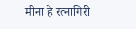मीना हे रत्नागिरी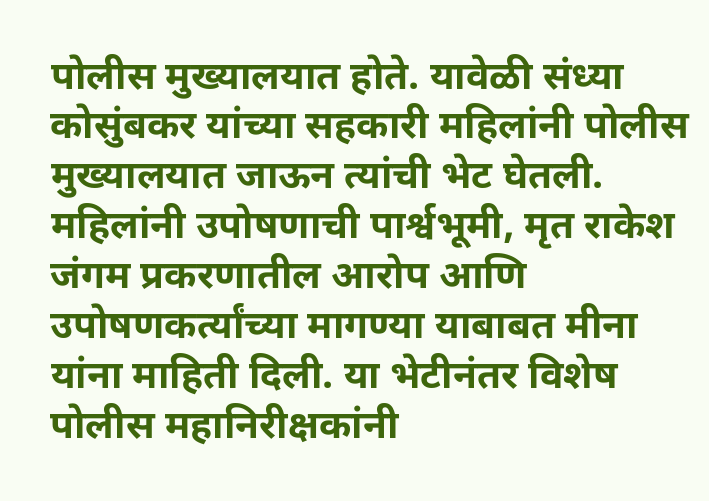पोलीस मुख्यालयात होते. यावेळी संध्या कोसुंबकर यांच्या सहकारी महिलांनी पोलीस मुख्यालयात जाऊन त्यांची भेट घेतली. महिलांनी उपोषणाची पार्श्वभूमी, मृत राकेश जंगम प्रकरणातील आरोप आणि उपोषणकर्त्यांच्या मागण्या याबाबत मीना यांना माहिती दिली. या भेटीनंतर विशेष पोलीस महानिरीक्षकांनी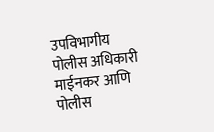उपविभागीय पोलीस अधिकारी माईनकर आणि पोलीस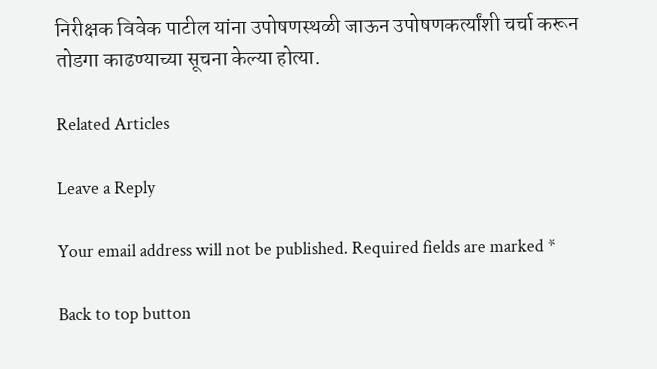निरीक्षक विवेक पाटील यांना उपोषणस्थळी जाऊन उपोषणकर्त्यांशी चर्चा करून तोडगा काढण्याच्या सूचना केल्या होत्या.

Related Articles

Leave a Reply

Your email address will not be published. Required fields are marked *

Back to top button